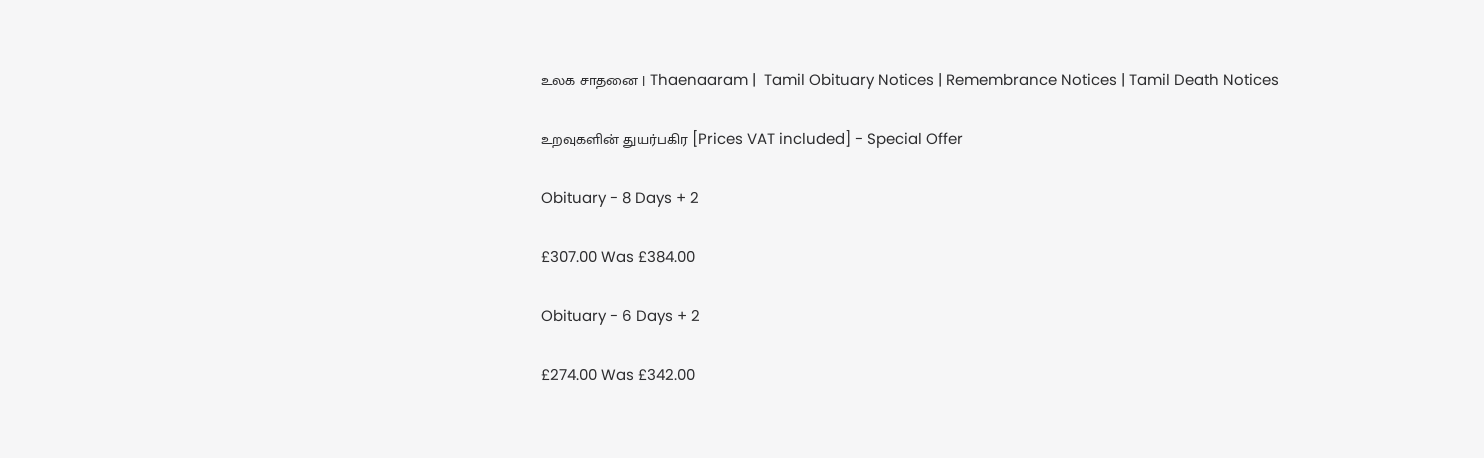உலக சாதனை | Thaenaaram |  Tamil Obituary Notices | Remembrance Notices | Tamil Death Notices

உறவுகளின் துயர்பகிர [Prices VAT included] - Special Offer

Obituary - 8 Days + 2

£307.00 Was £384.00

Obituary - 6 Days + 2

£274.00 Was £342.00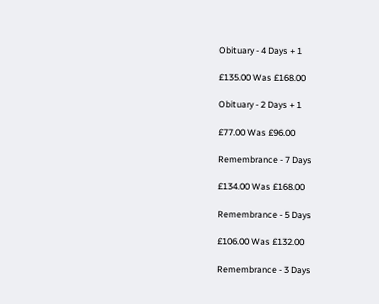Obituary - 4 Days + 1

£135.00 Was £168.00

Obituary - 2 Days + 1

£77.00 Was £96.00

Remembrance - 7 Days

£134.00 Was £168.00

Remembrance - 5 Days

£106.00 Was £132.00

Remembrance - 3 Days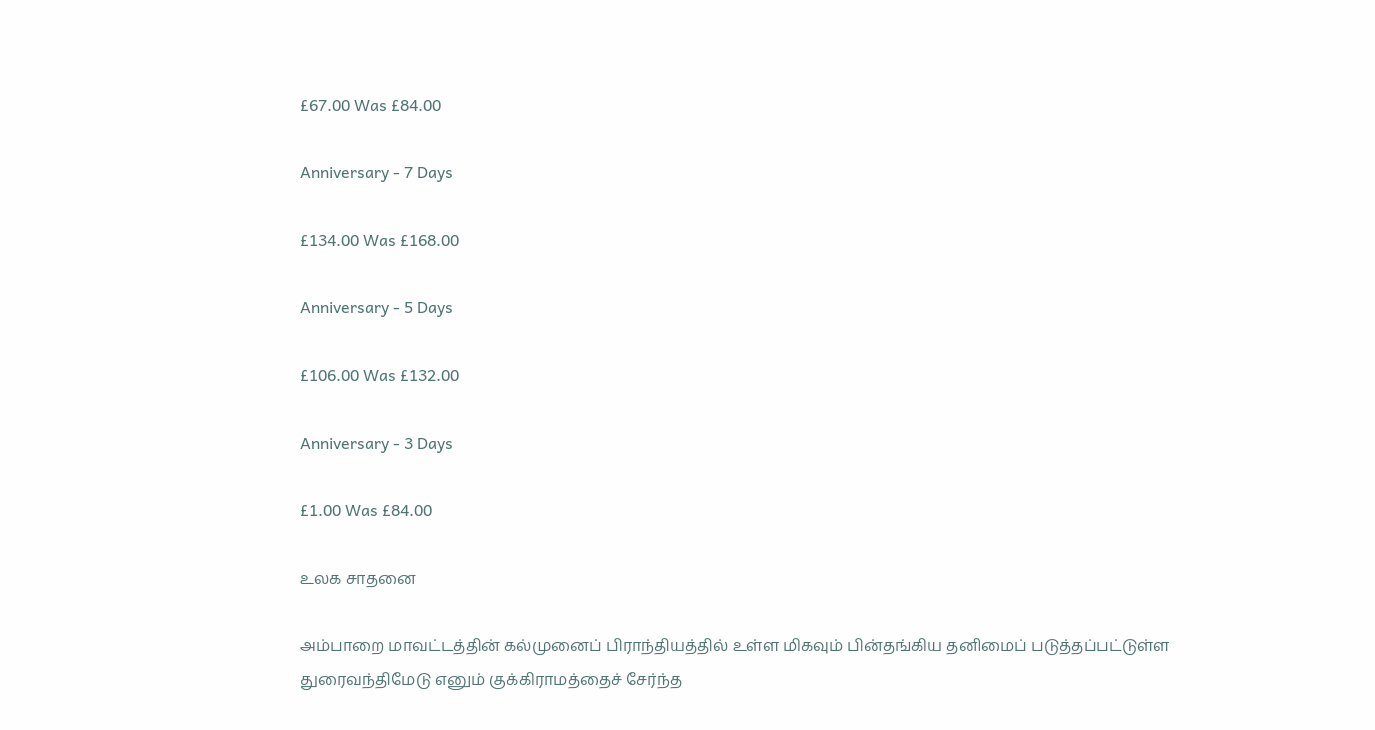£67.00 Was £84.00

Anniversary - 7 Days

£134.00 Was £168.00

Anniversary - 5 Days

£106.00 Was £132.00

Anniversary - 3 Days

£1.00 Was £84.00

உலக சாதனை

அம்பாறை மாவட்டத்தின் கல்முனைப் பிராந்தியத்தில் உள்ள மிகவும் பின்தங்கிய தனிமைப் படுத்தப்பட்டுள்ள துரைவந்திமேடு எனும் குக்கிராமத்தைச் சேர்ந்த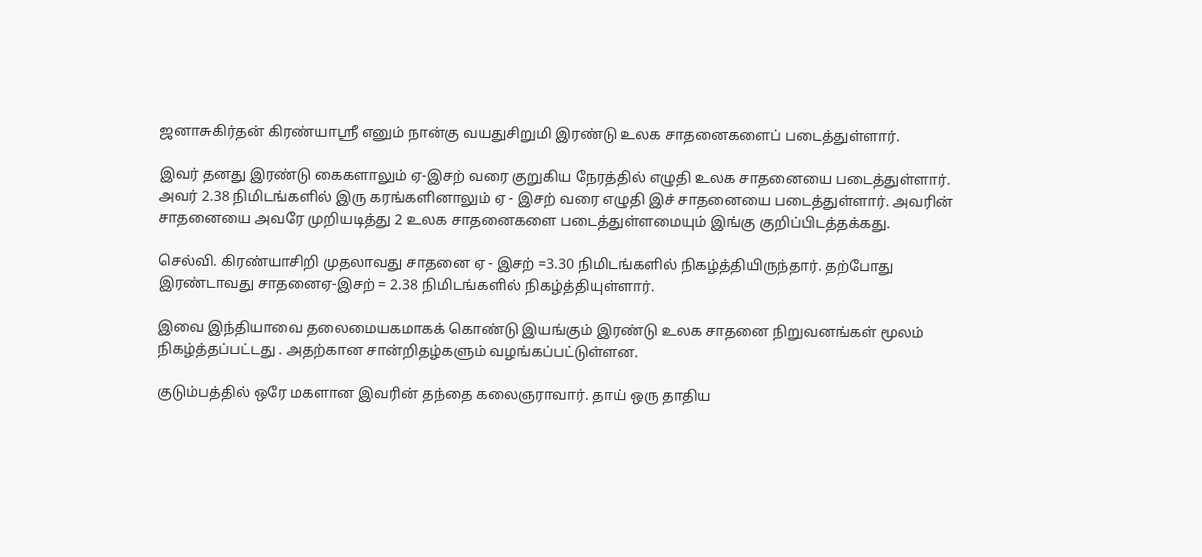ஜனாசுகிர்தன் கிரண்யாஸ்ரீ எனும் நான்கு வயதுசிறுமி இரண்டு உலக சாதனைகளைப் படைத்துள்ளார்.

இவர் தனது இரண்டு கைகளாலும் ஏ-இசற் வரை குறுகிய நேரத்தில் எழுதி உலக சாதனையை படைத்துள்ளார். அவர் 2.38 நிமிடங்களில் இரு கரங்களினாலும் ஏ - இசற் வரை எழுதி இச் சாதனையை படைத்துள்ளார். அவரின் சாதனையை அவரே முறியடித்து 2 உலக சாதனைகளை படைத்துள்ளமையும் இங்கு குறிப்பிடத்தக்கது.

செல்வி. கிரண்யாசிறி முதலாவது சாதனை ஏ - இசற் =3.30 நிமிடங்களில் நிகழ்த்தியிருந்தார். தற்போது இரண்டாவது சாதனைஏ-இசற் = 2.38 நிமிடங்களில் நிகழ்த்தியுள்ளார்.

இவை இந்தியாவை தலைமையகமாகக் கொண்டு இயங்கும் இரண்டு உலக சாதனை நிறுவனங்கள் மூலம் நிகழ்த்தப்பட்டது . அதற்கான சான்றிதழ்களும் வழங்கப்பட்டுள்ளன.

குடும்பத்தில் ஒரே மகளான இவரின் தந்தை கலைஞராவார். தாய் ஒரு தாதிய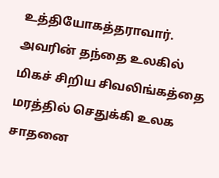உத்தியோகத்தராவார். அவரின் தந்தை உலகில் மிகச் சிறிய சிவலிங்கத்தை மரத்தில் செதுக்கி உலக சாதனை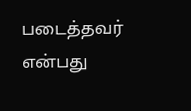படைத்தவர் என்பது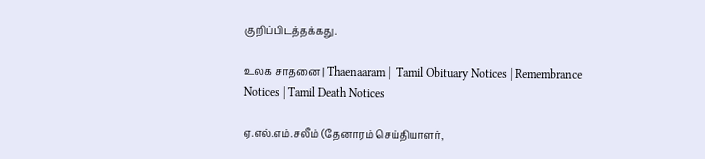குறிப்பிடத்தக்கது.

உலக சாதனை | Thaenaaram |  Tamil Obituary Notices | Remembrance Notices | Tamil Death Notices

ஏ.எல்.எம்.சலீம் (தேனாரம் செய்தியாளர்,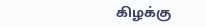கிழக்கு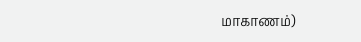மாகாணம்)